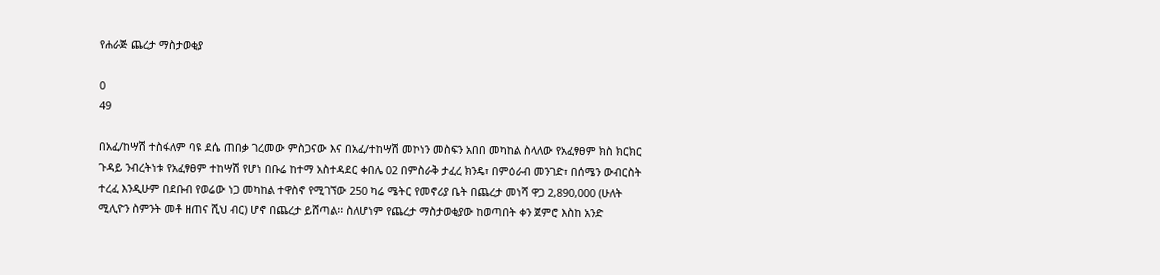የሐራጅ ጨረታ ማስታወቂያ

0
49

በአፈ/ከሣሽ ተስፋለም ባዩ ደሴ ጠበቃ ገረመው ምስጋናው እና በአፈ/ተከሣሽ መኮነን መስፍን አበበ መካከል ስላለው የአፈፃፀም ክስ ክርክር ጉዳይ ንብረትነቱ የአፈፃፀም ተከሣሽ የሆነ በቡሬ ከተማ አስተዳደር ቀበሌ 02 በምስራቅ ታፈረ ክንዴ፣ በምዕራብ መንገድ፣ በሰሜን ውብርስት ተረፈ እንዲሁም በደቡብ የወሬው ነጋ መካከል ተዋስኖ የሚገኘው 250 ካሬ ሜትር የመኖሪያ ቤት በጨረታ መነሻ ዋጋ 2,890,000 (ሁለት ሚሊዮን ስምንት መቶ ዘጠና ሺህ ብር) ሆኖ በጨረታ ይሸጣል፡፡ ስለሆነም የጨረታ ማስታወቂያው ከወጣበት ቀን ጀምሮ እስከ አንድ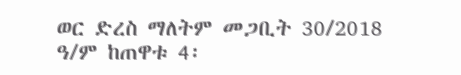ወር ድረስ ማለትም መጋቢት 30/2018 ዓ/ም ከጠዋቱ 4፡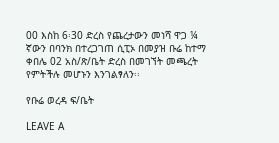00 እስከ 6፡30 ድረስ የጨረታውን መነሻ ዋጋ ¼ ኛውን በባንክ በተረጋገጠ ሲፒኦ በመያዝ ቡሬ ከተማ ቀበሌ 02 አስ/ጽ/ቤት ድረስ በመገኘት መጫረት የምትችሉ መሆኑን እንገልፃለን፡፡

የቡሬ ወረዳ ፍ/ቤት

LEAVE A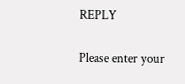REPLY

Please enter your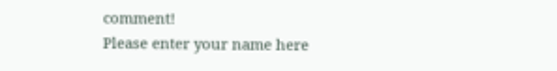comment!
Please enter your name here